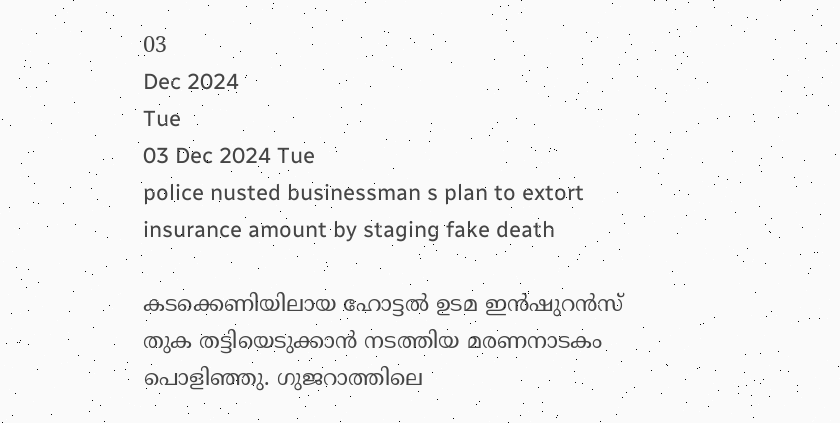03
Dec 2024
Tue
03 Dec 2024 Tue
police nusted businessman s plan to extort insurance amount by staging fake death

കടക്കെണിയിലായ ഹോട്ടല്‍ ഉടമ ഇന്‍ഷുറന്‍സ് തുക തട്ടിയെടുക്കാന്‍ നടത്തിയ മരണനാടകം പൊളിഞ്ഞു. ഗുജറാത്തിലെ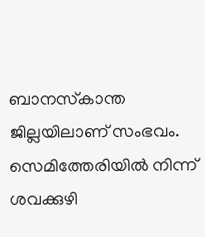ബാനസ്‌കാന്ത ജില്ലയിലാണ് സംഭവം. സെമിത്തേരിയില്‍ നിന്ന് ശവക്കുഴി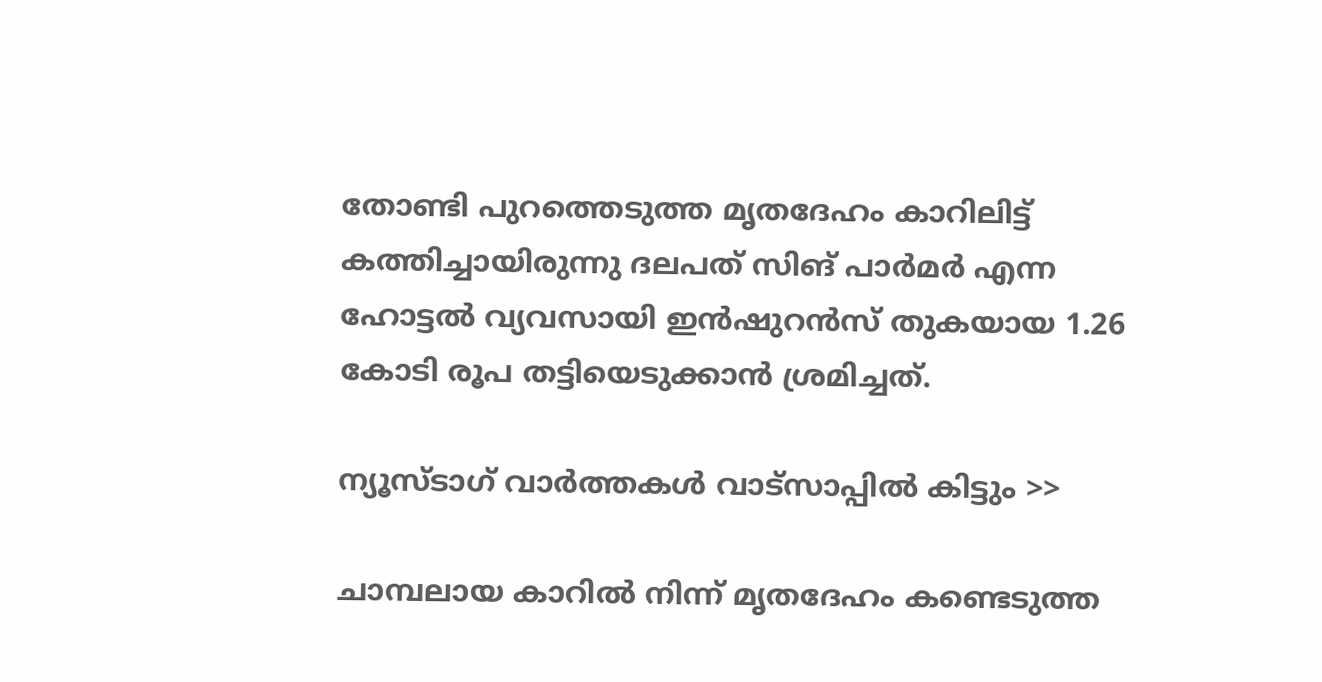തോണ്ടി പുറത്തെടുത്ത മൃതദേഹം കാറിലിട്ട് കത്തിച്ചായിരുന്നു ദലപത് സിങ് പാര്‍മര്‍ എന്ന ഹോട്ടല്‍ വ്യവസായി ഇന്‍ഷുറന്‍സ് തുകയായ 1.26 കോടി രൂപ തട്ടിയെടുക്കാന്‍ ശ്രമിച്ചത്.

ന്യൂസ്ടാഗ് വാര്‍ത്തകള്‍ വാട്‌സാപ്പില്‍ കിട്ടും >>

ചാമ്പലായ കാറില്‍ നിന്ന് മൃതദേഹം കണ്ടെടുത്ത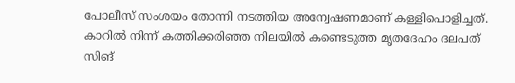പോലീസ് സംശയം തോന്നി നടത്തിയ അന്വേഷണമാണ് കള്ളിപൊളിച്ചത്. കാറില്‍ നിന്ന് കത്തിക്കരിഞ്ഞ നിലയില്‍ കണ്ടെടുത്ത മൃതദേഹം ദലപത് സിങ്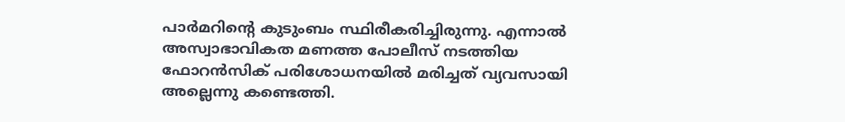പാര്‍മറിന്റെ കുടുംബം സ്ഥിരീകരിച്ചിരുന്നു. എന്നാല്‍ അസ്വാഭാവികത മണത്ത പോലീസ് നടത്തിയ ഫോറന്‍സിക് പരിശോധനയില്‍ മരിച്ചത് വ്യവസായി അല്ലെന്നു കണ്ടെത്തി.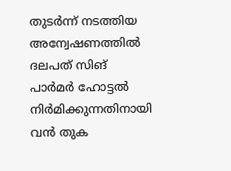തുടര്‍ന്ന് നടത്തിയ അന്വേഷണത്തില്‍ ദലപത് സിങ് പാര്‍മര്‍ ഹോട്ടല്‍ നിര്‍മിക്കുന്നതിനായി വന്‍ തുക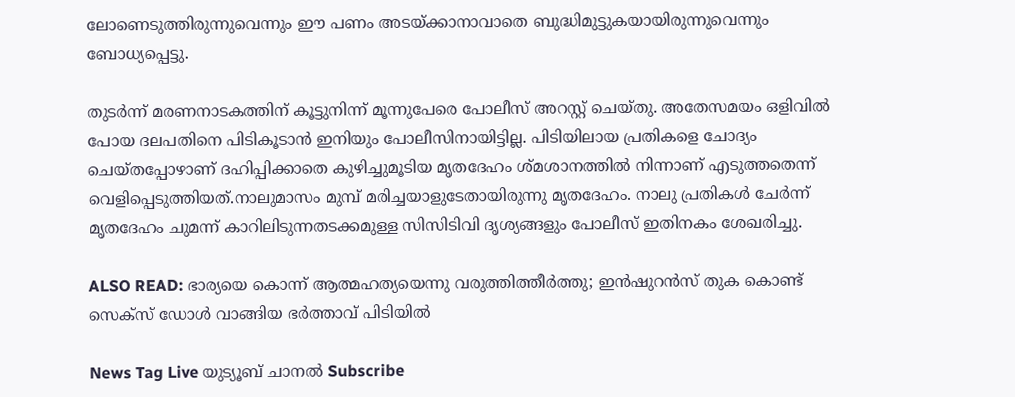ലോണെടുത്തിരുന്നുവെന്നും ഈ പണം അടയ്ക്കാനാവാതെ ബുദ്ധിമുട്ടുകയായിരുന്നുവെന്നും ബോധ്യപ്പെട്ടു.

തുടര്‍ന്ന് മരണനാടകത്തിന് കൂട്ടുനിന്ന് മൂന്നുപേരെ പോലീസ് അറസ്റ്റ് ചെയ്തു. അതേസമയം ഒളിവില്‍ പോയ ദലപതിനെ പിടികൂടാന്‍ ഇനിയും പോലീസിനായിട്ടില്ല. പിടിയിലായ പ്രതികളെ ചോദ്യം ചെയ്തപ്പോഴാണ് ദഹിപ്പിക്കാതെ കുഴിച്ചുമൂടിയ മൃതദേഹം ശ്മശാനത്തില്‍ നിന്നാണ് എടുത്തതെന്ന് വെളിപ്പെടുത്തിയത്.നാലുമാസം മുമ്പ് മരിച്ചയാളുടേതായിരുന്നു മൃതദേഹം. നാലു പ്രതികള്‍ ചേര്‍ന്ന് മൃതദേഹം ചുമന്ന് കാറിലിടുന്നതടക്കമുള്ള സിസിടിവി ദൃശ്യങ്ങളും പോലീസ് ഇതിനകം ശേഖരിച്ചു.

ALSO READ: ഭാര്യയെ കൊന്ന് ആത്മഹത്യയെന്നു വരുത്തിത്തീര്‍ത്തു; ഇന്‍ഷുറന്‍സ് തുക കൊണ്ട് സെക്‌സ് ഡോള്‍ വാങ്ങിയ ഭര്‍ത്താവ് പിടിയില്‍

News Tag Live യുട്യൂബ് ചാനല്‍ Subscribe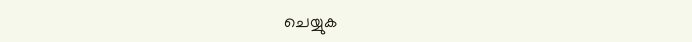ചെയ്യുക